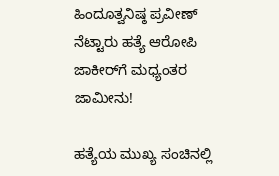ಹಿಂದೂತ್ವನಿಷ್ಠ ಪ್ರವೀಣ್ ನೆಟ್ಟಾರು ಹತ್ಯೆ ಆರೋಪಿ ಜಾಕೀರ್‌ಗೆ ಮಧ್ಯಂತರ ಜಾಮೀನು!

ಹತ್ಯೆಯ ಮುಖ್ಯ ಸಂಚಿನಲ್ಲಿ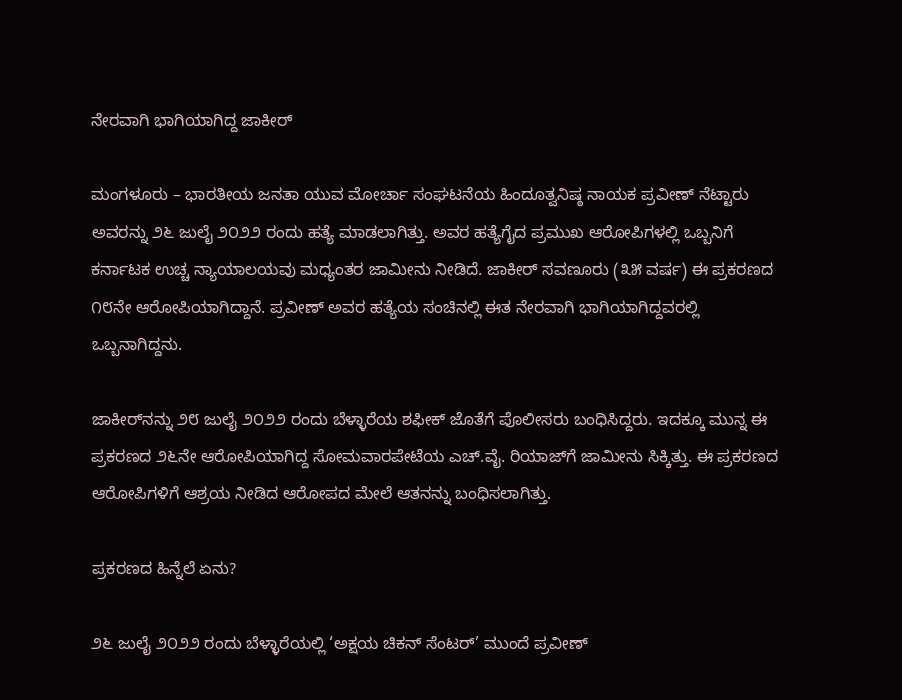ನೇರವಾಗಿ ಭಾಗಿಯಾಗಿದ್ದ ಜಾಕೀರ್

ಮಂಗಳೂರು – ಭಾರತೀಯ ಜನತಾ ಯುವ ಮೋರ್ಚಾ ಸಂಘಟನೆಯ ಹಿಂದೂತ್ವನಿಷ್ಠ ನಾಯಕ ಪ್ರವೀಣ್ ನೆಟ್ಟಾರು ಅವರನ್ನು ೨೬ ಜುಲೈ ೨೦೨೨ ರಂದು ಹತ್ಯೆ ಮಾಡಲಾಗಿತ್ತು. ಅವರ ಹತ್ಯೆಗೈದ ಪ್ರಮುಖ ಆರೋಪಿಗಳಲ್ಲಿ ಒಬ್ಬನಿಗೆ ಕರ್ನಾಟಕ ಉಚ್ಚ ನ್ಯಾಯಾಲಯವು ಮಧ್ಯಂತರ ಜಾಮೀನು ನೀಡಿದೆ. ಜಾಕೀರ್ ಸವಣೂರು (೩೫ ವರ್ಷ) ಈ ಪ್ರಕರಣದ ೧೮ನೇ ಆರೋಪಿಯಾಗಿದ್ದಾನೆ. ಪ್ರವೀಣ್ ಅವರ ಹತ್ಯೆಯ ಸಂಚಿನಲ್ಲಿ ಈತ ನೇರವಾಗಿ ಭಾಗಿಯಾಗಿದ್ದವರಲ್ಲಿ ಒಬ್ಬನಾಗಿದ್ದನು.

ಜಾಕೀರ್‌ನನ್ನು ೨೮ ಜುಲೈ ೨೦೨೨ ರಂದು ಬೆಳ್ಳಾರೆಯ ಶಫೀಕ್ ಜೊತೆಗೆ ಪೊಲೀಸರು ಬಂಧಿಸಿದ್ದರು. ಇದಕ್ಕೂ ಮುನ್ನ ಈ ಪ್ರಕರಣದ ೨೬ನೇ ಆರೋಪಿಯಾಗಿದ್ದ ಸೋಮವಾರಪೇಟೆಯ ಎಚ್.ವೈ. ರಿಯಾಜ್‌ಗೆ ಜಾಮೀನು ಸಿಕ್ಕಿತ್ತು. ಈ ಪ್ರಕರಣದ ಆರೋಪಿಗಳಿಗೆ ಆಶ್ರಯ ನೀಡಿದ ಆರೋಪದ ಮೇಲೆ ಆತನನ್ನು ಬಂಧಿಸಲಾಗಿತ್ತು.

ಪ್ರಕರಣದ ಹಿನ್ನೆಲೆ ಏನು?

೨೬ ಜುಲೈ ೨೦೨೨ ರಂದು ಬೆಳ್ಳಾರೆಯಲ್ಲಿ ‘ಅಕ್ಷಯ ಚಿಕನ್ ಸೆಂಟರ್’ ಮುಂದೆ ಪ್ರವೀಣ್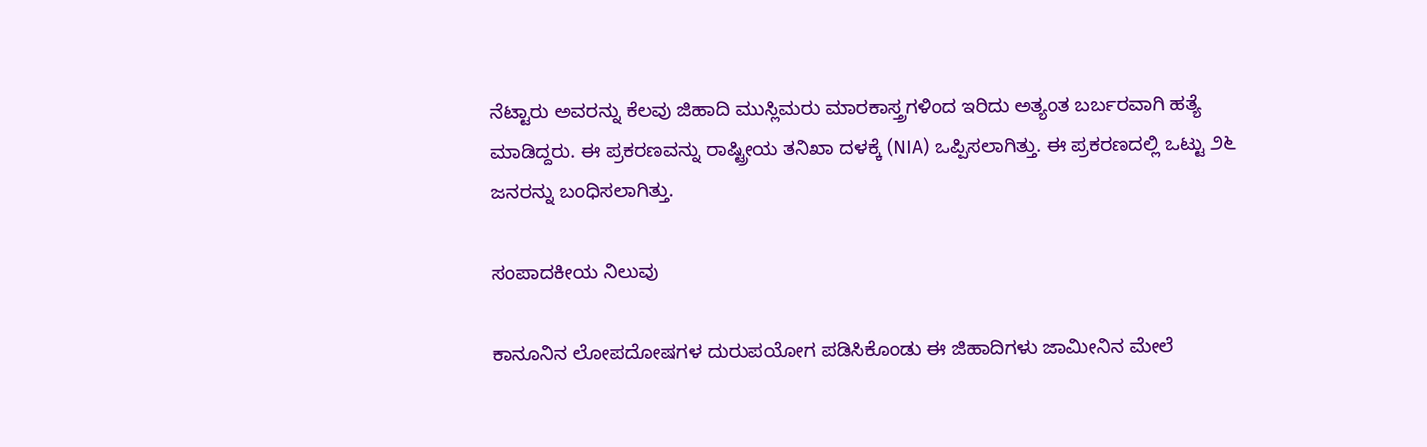ನೆಟ್ಟಾರು ಅವರನ್ನು ಕೆಲವು ಜಿಹಾದಿ ಮುಸ್ಲಿಮರು ಮಾರಕಾಸ್ತ್ರಗಳಿಂದ ಇರಿದು ಅತ್ಯಂತ ಬರ್ಬರವಾಗಿ ಹತ್ಯೆ ಮಾಡಿದ್ದರು. ಈ ಪ್ರಕರಣವನ್ನು ರಾಷ್ಟ್ರೀಯ ತನಿಖಾ ದಳಕ್ಕೆ (NIA) ಒಪ್ಪಿಸಲಾಗಿತ್ತು. ಈ ಪ್ರಕರಣದಲ್ಲಿ ಒಟ್ಟು ೨೬ ಜನರನ್ನು ಬಂಧಿಸಲಾಗಿತ್ತು.

ಸಂಪಾದಕೀಯ ನಿಲುವು

ಕಾನೂನಿನ ಲೋಪದೋಷಗಳ ದುರುಪಯೋಗ ಪಡಿಸಿಕೊಂಡು ಈ ಜಿಹಾದಿಗಳು ಜಾಮೀನಿನ ಮೇಲೆ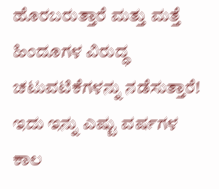ಹೊರಬರುತ್ತಾರೆ ಮತ್ತು ಮತ್ತೆ ಹಿಂದೂಗಳ ವಿರುದ್ಧ ಚಟುವಟಿಕೆಗಳನ್ನು ನಡೆಸುತ್ತಾರೆ! ಇದು ಇನ್ನು ಎಷ್ಟು ವರ್ಷಗಳ ಕಾಲ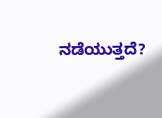ನಡೆಯುತ್ತದೆ?